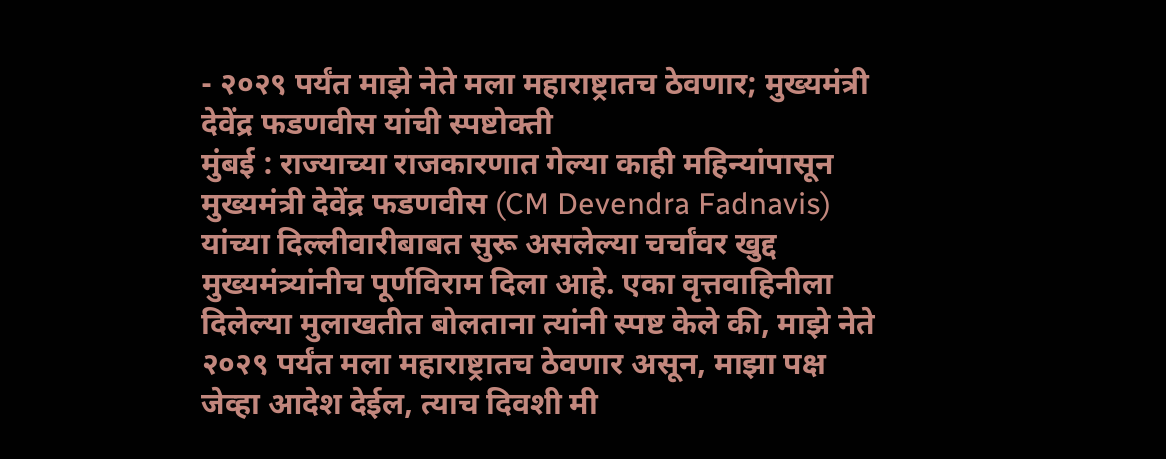- २०२९ पर्यंत माझे नेते मला महाराष्ट्रातच ठेवणार; मुख्यमंत्री देवेंद्र फडणवीस यांची स्पष्टोक्ती
मुंबई : राज्याच्या राजकारणात गेल्या काही महिन्यांपासून मुख्यमंत्री देवेंद्र फडणवीस (CM Devendra Fadnavis) यांच्या दिल्लीवारीबाबत सुरू असलेल्या चर्चांवर खुद्द मुख्यमंत्र्यांनीच पूर्णविराम दिला आहे. एका वृत्तवाहिनीला दिलेल्या मुलाखतीत बोलताना त्यांनी स्पष्ट केले की, माझे नेते २०२९ पर्यंत मला महाराष्ट्रातच ठेवणार असून, माझा पक्ष जेव्हा आदेश देईल, त्याच दिवशी मी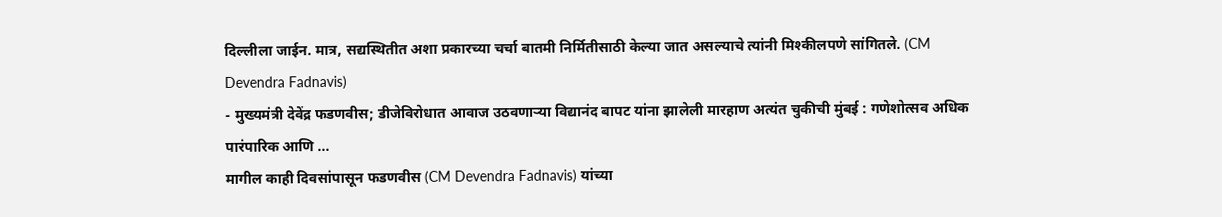दिल्लीला जाईन. मात्र, सद्यस्थितीत अशा प्रकारच्या चर्चा बातमी निर्मितीसाठी केल्या जात असल्याचे त्यांनी मिश्कीलपणे सांगितले. (CM Devendra Fadnavis)
- मुख्यमंत्री देवेंद्र फडणवीस; डीजेविरोधात आवाज उठवणाऱ्या विद्यानंद बापट यांना झालेली मारहाण अत्यंत चुकीची मुंबई : गणेशोत्सव अधिक पारंपारिक आणि ...
मागील काही दिवसांपासून फडणवीस (CM Devendra Fadnavis) यांच्या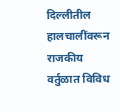दिल्लीतील हालचालींवरून राजकीय वर्तुळात विविध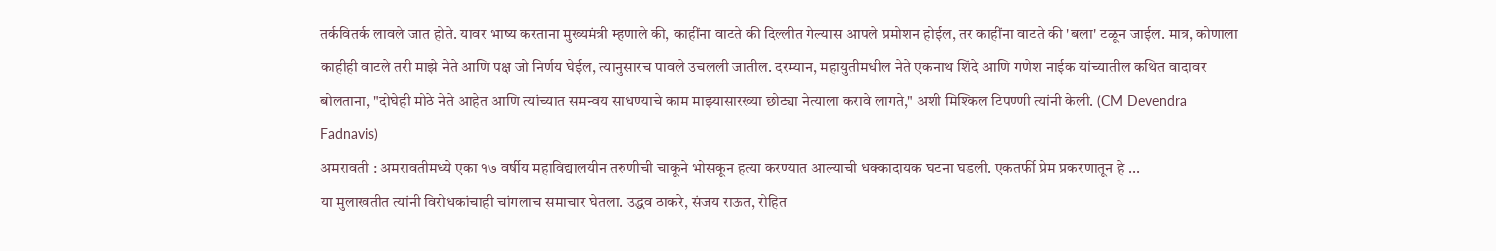तर्कवितर्क लावले जात होते. यावर भाष्य करताना मुख्यमंत्री म्हणाले की, काहींना वाटते की दिल्लीत गेल्यास आपले प्रमोशन होईल, तर काहींना वाटते की 'बला' टळून जाईल. मात्र, कोणाला काहीही वाटले तरी माझे नेते आणि पक्ष जो निर्णय घेईल, त्यानुसारच पावले उचलली जातील. दरम्यान, महायुतीमधील नेते एकनाथ शिंदे आणि गणेश नाईक यांच्यातील कथित वादावर बोलताना, "दोघेही मोठे नेते आहेत आणि त्यांच्यात समन्वय साधण्याचे काम माझ्यासारख्या छोट्या नेत्याला करावे लागते," अशी मिश्किल टिपण्णी त्यांनी केली. (CM Devendra Fadnavis)
अमरावती : अमरावतीमध्ये एका १७ वर्षीय महाविद्यालयीन तरुणीची चाकूने भोसकून हत्या करण्यात आल्याची धक्कादायक घटना घडली. एकतर्फी प्रेम प्रकरणातून हे ...
या मुलाखतीत त्यांनी विरोधकांचाही चांगलाच समाचार घेतला. उद्धव ठाकरे, संजय राऊत, रोहित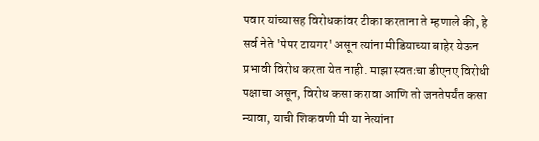पवार यांच्यासह विरोधकांवर टीका करताना ते म्हणाले की, हे सर्व नेते 'पेपर टायगर' असून त्यांना मीडियाच्या बाहेर येऊन प्रभावी विरोध करता येत नाही. माझा स्वतःचा डीएनए विरोधी पक्षाचा असून, विरोध कसा करावा आणि तो जनतेपर्यंत कसा न्यावा, याची शिकवणी मी या नेत्यांना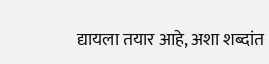द्यायला तयार आहे, अशा शब्दांत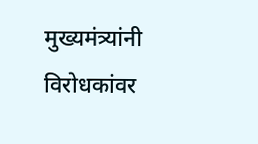मुख्यमंत्र्यांनी विरोधकांवर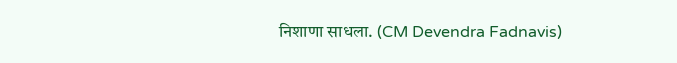निशाणा साधला. (CM Devendra Fadnavis)